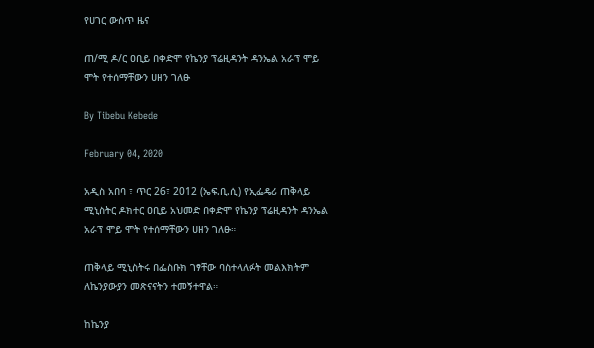የሀገር ውስጥ ዜና

ጠ/ሚ ዶ/ር ዐቢይ በቀድሞ የኬንያ ፕሬዚዳንት ዳንኤል አራፕ ሞይ ሞት የተሰማቸውን ሀዘን ገለፁ

By Tibebu Kebede

February 04, 2020

አዲስ አበባ ፣ ጥር 26፣ 2012 (ኤፍ.ቢ.ሲ) የኢፌዴሪ ጠቅላይ ሚኒስትር ዶክተር ዐቢይ አህመድ በቀድሞ የኬንያ ፕሬዚዳንት ዳንኤል አራፕ ሞይ ሞት የተሰማቸውን ሀዘን ገለፁ።

ጠቅላይ ሚኒስትሩ በፌስቡክ ገፃቸው ባስተላለፉት መልእክትም ለኬንያውያን መጽናናትን ተመኝተዋል።

ከኬንያ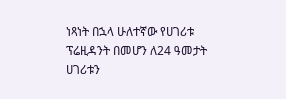ነጻነት በኋላ ሁለተኛው የሀገሪቱ ፕሬዚዳንት በመሆን ለ24 ዓመታት ሀገሪቱን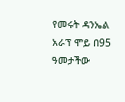የመሩት ዳንኤል አራፕ ሞይ በ95 ዓመታችው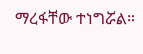ማረፋቸው ተነግሯል።